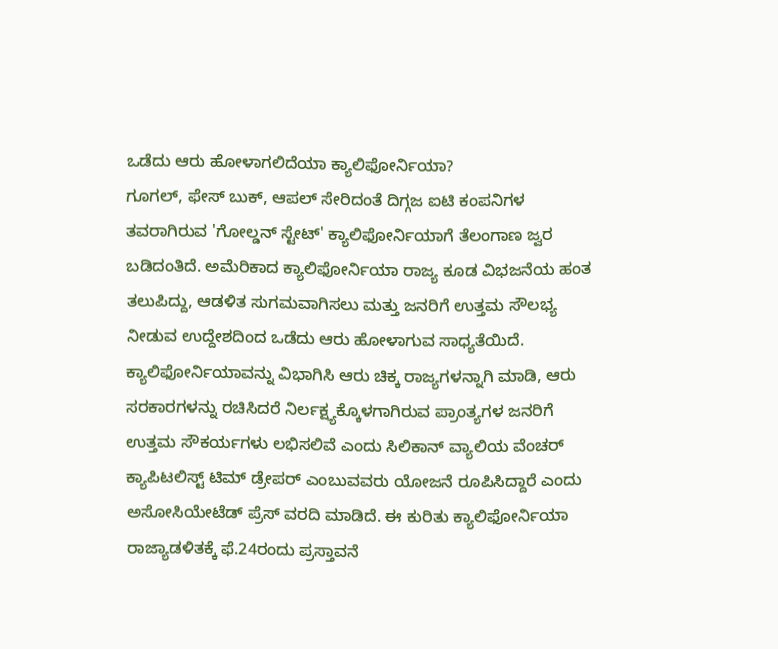ಒಡೆದು ಆರು ಹೋಳಾಗಲಿದೆಯಾ ಕ್ಯಾಲಿಫೋರ್ನಿಯಾ?
ಗೂಗಲ್, ಫೇಸ್ ಬುಕ್, ಆಪಲ್ ಸೇರಿದಂತೆ ದಿಗ್ಗಜ ಐಟಿ ಕಂಪನಿಗಳ ತವರಾಗಿರುವ 'ಗೋಲ್ಡನ್ ಸ್ಟೇಟ್' ಕ್ಯಾಲಿಫೋರ್ನಿಯಾಗೆ ತೆಲಂಗಾಣ ಜ್ವರ ಬಡಿದಂತಿದೆ. ಅಮೆರಿಕಾದ ಕ್ಯಾಲಿಫೋರ್ನಿಯಾ ರಾಜ್ಯ ಕೂಡ ವಿಭಜನೆಯ ಹಂತ ತಲುಪಿದ್ದು, ಆಡಳಿತ ಸುಗಮವಾಗಿಸಲು ಮತ್ತು ಜನರಿಗೆ ಉತ್ತಮ ಸೌಲಭ್ಯ ನೀಡುವ ಉದ್ದೇಶದಿಂದ ಒಡೆದು ಆರು ಹೋಳಾಗುವ ಸಾಧ್ಯತೆಯಿದೆ.
ಕ್ಯಾಲಿಫೋರ್ನಿಯಾವನ್ನು ವಿಭಾಗಿಸಿ ಆರು ಚಿಕ್ಕ ರಾಜ್ಯಗಳನ್ನಾಗಿ ಮಾಡಿ, ಆರು ಸರಕಾರಗಳನ್ನು ರಚಿಸಿದರೆ ನಿರ್ಲಕ್ಷ್ಯಕ್ಕೊಳಗಾಗಿರುವ ಪ್ರಾಂತ್ಯಗಳ ಜನರಿಗೆ ಉತ್ತಮ ಸೌಕರ್ಯಗಳು ಲಭಿಸಲಿವೆ ಎಂದು ಸಿಲಿಕಾನ್ ವ್ಯಾಲಿಯ ವೆಂಚರ್ ಕ್ಯಾಪಿಟಲಿಸ್ಟ್ ಟಿಮ್ ಡ್ರೇಪರ್ ಎಂಬುವವರು ಯೋಜನೆ ರೂಪಿಸಿದ್ದಾರೆ ಎಂದು ಅಸೋಸಿಯೇಟೆಡ್ ಪ್ರೆಸ್ ವರದಿ ಮಾಡಿದೆ. ಈ ಕುರಿತು ಕ್ಯಾಲಿಫೋರ್ನಿಯಾ ರಾಜ್ಯಾಡಳಿತಕ್ಕೆ ಫೆ.24ರಂದು ಪ್ರಸ್ತಾವನೆ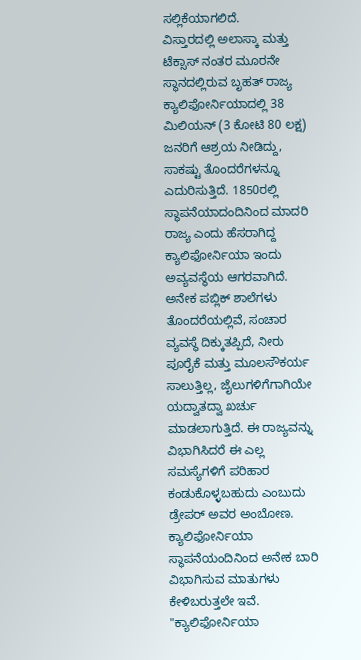ಸಲ್ಲಿಕೆಯಾಗಲಿದೆ.
ವಿಸ್ತಾರದಲ್ಲಿ ಅಲಾಸ್ಕಾ ಮತ್ತು ಟೆಕ್ಸಾಸ್ ನಂತರ ಮೂರನೇ ಸ್ಥಾನದಲ್ಲಿರುವ ಬೃಹತ್ ರಾಜ್ಯ ಕ್ಯಾಲಿಫೋರ್ನಿಯಾದಲ್ಲಿ 38 ಮಿಲಿಯನ್ (3 ಕೋಟಿ 80 ಲಕ್ಷ) ಜನರಿಗೆ ಆಶ್ರಯ ನೀಡಿದ್ದು, ಸಾಕಷ್ಟು ತೊಂದರೆಗಳನ್ನೂ ಎದುರಿಸುತ್ತಿದೆ. 1850ರಲ್ಲಿ ಸ್ಥಾಪನೆಯಾದಂದಿನಿಂದ ಮಾದರಿ ರಾಜ್ಯ ಎಂದು ಹೆಸರಾಗಿದ್ದ ಕ್ಯಾಲಿಫೋರ್ನಿಯಾ ಇಂದು ಅವ್ಯವಸ್ಥೆಯ ಆಗರವಾಗಿದೆ.
ಅನೇಕ ಪಬ್ಲಿಕ್ ಶಾಲೆಗಳು ತೊಂದರೆಯಲ್ಲಿವೆ, ಸಂಚಾರ ವ್ಯವಸ್ಥೆ ದಿಕ್ಕುತಪ್ಪಿದೆ, ನೀರು ಪೂರೈಕೆ ಮತ್ತು ಮೂಲಸೌಕರ್ಯ ಸಾಲುತ್ತಿಲ್ಲ, ಜೈಲುಗಳಿಗೆಗಾಗಿಯೇ ಯದ್ವಾತದ್ವಾ ಖರ್ಚು ಮಾಡಲಾಗುತ್ತಿದೆ. ಈ ರಾಜ್ಯವನ್ನು ವಿಭಾಗಿಸಿದರೆ ಈ ಎಲ್ಲ ಸಮಸ್ಯೆಗಳಿಗೆ ಪರಿಹಾರ ಕಂಡುಕೊಳ್ಳಬಹುದು ಎಂಬುದು ಡ್ರೇಪರ್ ಅವರ ಅಂಬೋಣ. ಕ್ಯಾಲಿಫೋರ್ನಿಯಾ ಸ್ಥಾಪನೆಯಂದಿನಿಂದ ಅನೇಕ ಬಾರಿ ವಿಭಾಗಿಸುವ ಮಾತುಗಳು ಕೇಳಿಬರುತ್ತಲೇ ಇವೆ.
"ಕ್ಯಾಲಿಫೋರ್ನಿಯಾ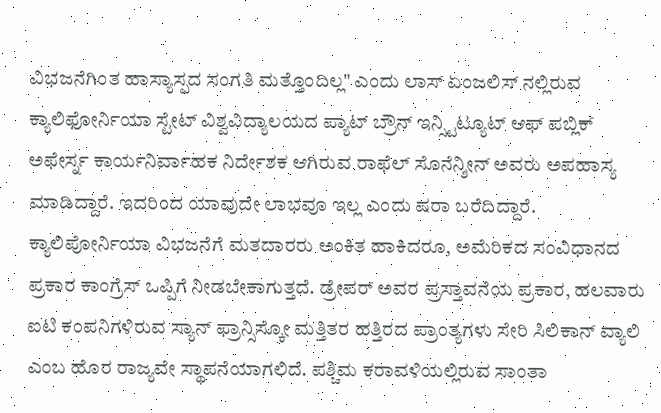ವಿಭಜನೆಗಿಂತ ಹಾಸ್ಯಾಸ್ಪದ ಸಂಗತಿ ಮತ್ತೊಂದಿಲ್ಲ" ಎಂದು ಲಾಸ್ ಏಂಜಲಿಸ್ ನಲ್ಲಿರುವ ಕ್ಯಾಲಿಫೋರ್ನಿಯಾ ಸ್ಟೇಟ್ ವಿಶ್ವವಿದ್ಯಾಲಯದ ಪ್ಯಾಟ್ ಬ್ರೌನ್ ಇನ್ಸ್ಟಿಟ್ಯೂಟ್ ಆಫ್ ಪಬ್ಲಿಕ್ ಅಫೇರ್ಸ್ನ ಕಾರ್ಯನಿರ್ವಾಹಕ ನಿರ್ದೇಶಕ ಆಗಿರುವ ರಾಫೆಲ್ ಸೊನೆನ್ಶೀನ್ ಅವರು ಅಪಹಾಸ್ಯ ಮಾಡಿದ್ದಾರೆ. ಇದರಿಂದ ಯಾವುದೇ ಲಾಭವೂ ಇಲ್ಲ ಎಂದು ಷರಾ ಬರೆದಿದ್ದಾರೆ.
ಕ್ಯಾಲಿಪೋರ್ನಿಯಾ ವಿಭಜನೆಗೆ ಮತದಾರರು ಅಂಕಿತ ಹಾಕಿದರೂ, ಅಮೆರಿಕದ ಸಂವಿಧಾನದ ಪ್ರಕಾರ ಕಾಂಗ್ರೆಸ್ ಒಪ್ಪಿಗೆ ನೀಡಬೇಕಾಗುತ್ತದೆ. ಡ್ರೇಪರ್ ಅವರ ಪ್ರಸ್ತಾವನೆಯ ಪ್ರಕಾರ, ಹಲವಾರು ಐಟಿ ಕಂಪನಿಗಳಿರುವ ಸ್ಯಾನ್ ಫ್ರಾನ್ಸಿಸ್ಕೋ ಮತ್ತಿತರ ಹತ್ತಿರದ ಪ್ರಾಂತ್ಯಗಳು ಸೇರಿ ಸಿಲಿಕಾನ್ ವ್ಯಾಲಿ ಎಂಬ ಹೊರ ರಾಜ್ಯವೇ ಸ್ಥಾಪನೆಯಾಗಲಿದೆ. ಪಶ್ಚಿಮ ಕರಾವಳಿಯಲ್ಲಿರುವ ಸಾಂತಾ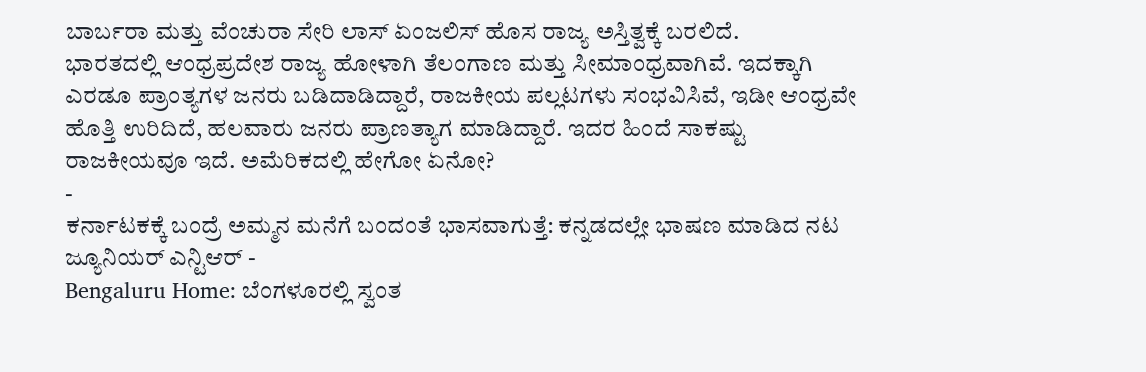ಬಾರ್ಬರಾ ಮತ್ತು ವೆಂಚುರಾ ಸೇರಿ ಲಾಸ್ ಏಂಜಲಿಸ್ ಹೊಸ ರಾಜ್ಯ ಅಸ್ತಿತ್ವಕ್ಕೆ ಬರಲಿದೆ.
ಭಾರತದಲ್ಲಿ ಆಂಧ್ರಪ್ರದೇಶ ರಾಜ್ಯ ಹೋಳಾಗಿ ತೆಲಂಗಾಣ ಮತ್ತು ಸೀಮಾಂಧ್ರವಾಗಿವೆ. ಇದಕ್ಕಾಗಿ ಎರಡೂ ಪ್ರಾಂತ್ಯಗಳ ಜನರು ಬಡಿದಾಡಿದ್ದಾರೆ, ರಾಜಕೀಯ ಪಲ್ಲಟಗಳು ಸಂಭವಿಸಿವೆ, ಇಡೀ ಆಂಧ್ರವೇ ಹೊತ್ತಿ ಉರಿದಿದೆ, ಹಲವಾರು ಜನರು ಪ್ರಾಣತ್ಯಾಗ ಮಾಡಿದ್ದಾರೆ. ಇದರ ಹಿಂದೆ ಸಾಕಷ್ಟು ರಾಜಕೀಯವೂ ಇದೆ. ಅಮೆರಿಕದಲ್ಲಿ ಹೇಗೋ ಏನೋ?
-
ಕರ್ನಾಟಕಕ್ಕೆ ಬಂದ್ರೆ ಅಮ್ಮನ ಮನೆಗೆ ಬಂದಂತೆ ಭಾಸವಾಗುತ್ತೆ: ಕನ್ನಡದಲ್ಲೇ ಭಾಷಣ ಮಾಡಿದ ನಟ ಜ್ಯೂನಿಯರ್ ಎನ್ಟಿಆರ್ -
Bengaluru Home: ಬೆಂಗಳೂರಲ್ಲಿ ಸ್ವಂತ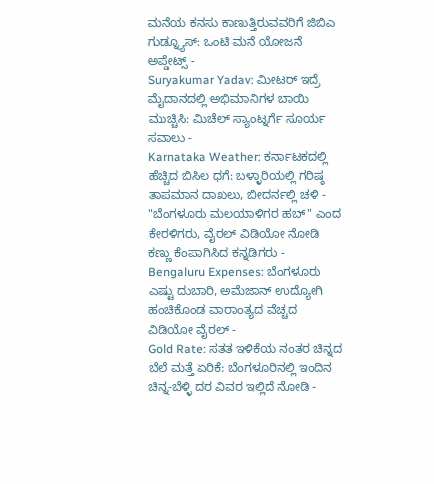ಮನೆಯ ಕನಸು ಕಾಣುತ್ತಿರುವವರಿಗೆ ಜಿಬಿಎ ಗುಡ್ನ್ಯೂಸ್: ಒಂಟಿ ಮನೆ ಯೋಜನೆ ಅಪ್ಡೇಟ್ಸ್ -
Suryakumar Yadav: ಮೀಟರ್ ಇದ್ರೆ ಮೈದಾನದಲ್ಲಿ ಅಭಿಮಾನಿಗಳ ಬಾಯಿ ಮುಚ್ಚಿಸಿ: ಮಿಚೆಲ್ ಸ್ಯಾಂಟ್ನರ್ಗೆ ಸೂರ್ಯ ಸವಾಲು -
Karnataka Weather: ಕರ್ನಾಟಕದಲ್ಲಿ ಹೆಚ್ಚಿದ ಬಿಸಿಲ ಧಗೆ: ಬಳ್ಳಾರಿಯಲ್ಲಿ ಗರಿಷ್ಠ ತಾಪಮಾನ ದಾಖಲು, ಬೀದರ್ನಲ್ಲಿ ಚಳಿ -
"ಬೆಂಗಳೂರು ಮಲಯಾಳಿಗರ ಹಬ್" ಎಂದ ಕೇರಳಿಗರು, ವೈರಲ್ ವಿಡಿಯೋ ನೋಡಿ ಕಣ್ಣು ಕೆಂಪಾಗಿಸಿದ ಕನ್ನಡಿಗರು -
Bengaluru Expenses: ಬೆಂಗಳೂರು ಎಷ್ಟು ದುಬಾರಿ, ಅಮೆಜಾನ್ ಉದ್ಯೋಗಿ ಹಂಚಿಕೊಂಡ ವಾರಾಂತ್ಯದ ವೆಚ್ಚದ ವಿಡಿಯೋ ವೈರಲ್ -
Gold Rate: ಸತತ ಇಳಿಕೆಯ ನಂತರ ಚಿನ್ನದ ಬೆಲೆ ಮತ್ತೆ ಏರಿಕೆ: ಬೆಂಗಳೂರಿನಲ್ಲಿ ಇಂದಿನ ಚಿನ್ನ-ಬೆಳ್ಳಿ ದರ ವಿವರ ಇಲ್ಲಿದೆ ನೋಡಿ -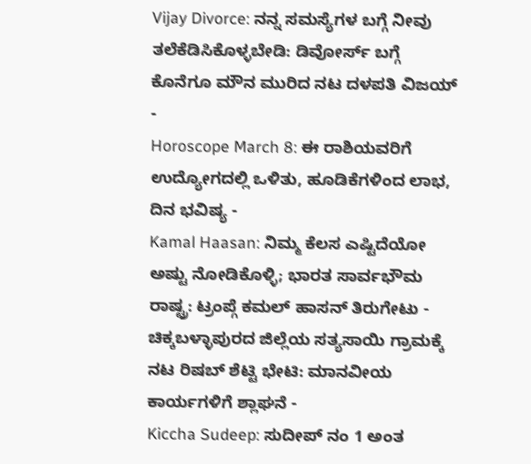Vijay Divorce: ನನ್ನ ಸಮಸ್ಯೆಗಳ ಬಗ್ಗೆ ನೀವು ತಲೆಕೆಡಿಸಿಕೊಳ್ಳಬೇಡಿ: ಡಿವೋರ್ಸ್ ಬಗ್ಗೆ ಕೊನೆಗೂ ಮೌನ ಮುರಿದ ನಟ ದಳಪತಿ ವಿಜಯ್ -
Horoscope March 8: ಈ ರಾಶಿಯವರಿಗೆ ಉದ್ಯೋಗದಲ್ಲಿ ಒಳಿತು, ಹೂಡಿಕೆಗಳಿಂದ ಲಾಭ, ದಿನ ಭವಿಷ್ಯ -
Kamal Haasan: ನಿಮ್ಮ ಕೆಲಸ ಎಷ್ಟಿದೆಯೋ ಅಷ್ಟು ನೋಡಿಕೊಳ್ಳಿ; ಭಾರತ ಸಾರ್ವಭೌಮ ರಾಷ್ಟ್ರ: ಟ್ರಂಪ್ಗೆ ಕಮಲ್ ಹಾಸನ್ ತಿರುಗೇಟು -
ಚಿಕ್ಕಬಳ್ಳಾಪುರದ ಜಿಲ್ಲೆಯ ಸತ್ಯಸಾಯಿ ಗ್ರಾಮಕ್ಕೆ ನಟ ರಿಷಬ್ ಶೆಟ್ಟಿ ಭೇಟಿ: ಮಾನವೀಯ ಕಾರ್ಯಗಳಿಗೆ ಶ್ಲಾಘನೆ -
Kiccha Sudeep: ಸುದೀಪ್ ನಂ 1 ಅಂತ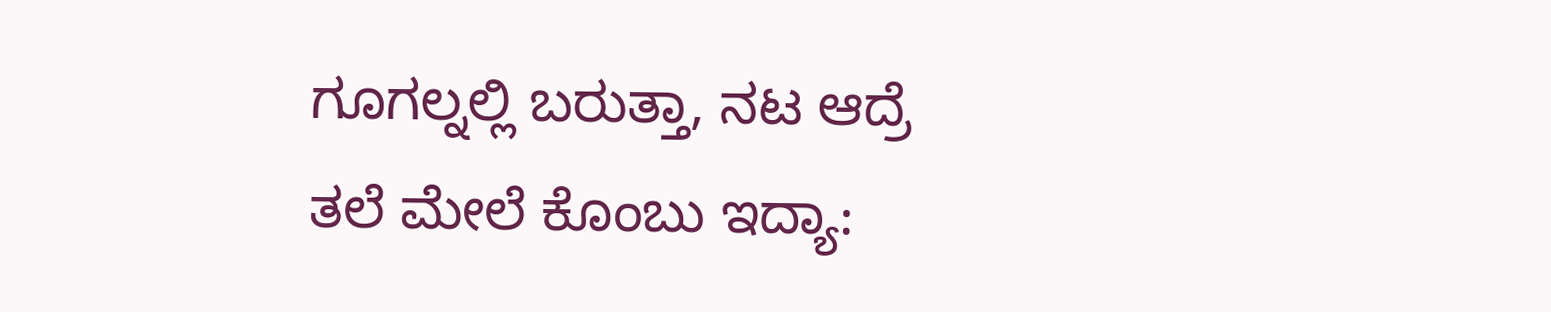ಗೂಗಲ್ನಲ್ಲಿ ಬರುತ್ತಾ, ನಟ ಆದ್ರೆ ತಲೆ ಮೇಲೆ ಕೊಂಬು ಇದ್ಯಾ: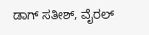ಡಾಗ್ ಸತೀಶ್, ವೈರಲ್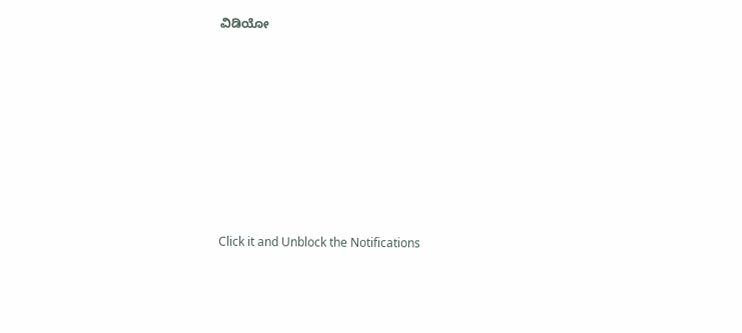ವಿಡಿಯೋ













Click it and Unblock the Notifications